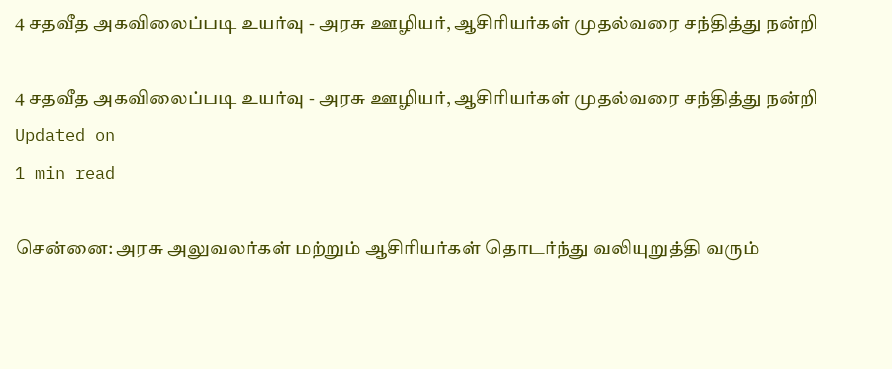4 சதவீத அகவிலைப்படி உயர்வு - அரசு ஊழியர், ஆசிரியர்கள் முதல்வரை சந்தித்து நன்றி

4 சதவீத அகவிலைப்படி உயர்வு - அரசு ஊழியர், ஆசிரியர்கள் முதல்வரை சந்தித்து நன்றி
Updated on
1 min read

சென்னை: அரசு அலுவலர்கள் மற்றும் ஆசிரியர்கள் தொடர்ந்து வலியுறுத்தி வரும்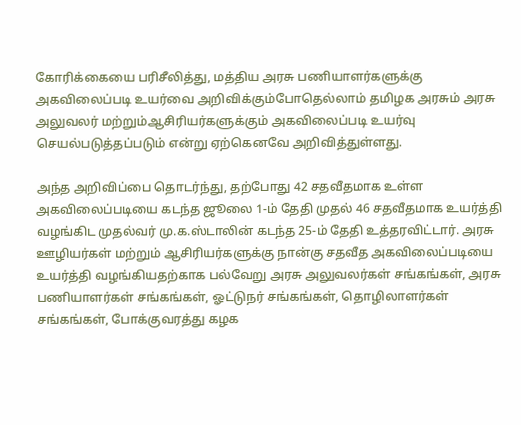கோரிக்கையை பரிசீலித்து, மத்திய அரசு பணியாளர்களுக்கு அகவிலைப்படி உயர்வை அறிவிக்கும்போதெல்லாம் தமிழக அரசும் அரசு அலுவலர் மற்றும்ஆசிரியர்களுக்கும் அகவிலைப்படி உயர்வு செயல்படுத்தப்படும் என்று ஏற்கெனவே அறிவித்துள்ளது.

அந்த அறிவிப்பை தொடர்ந்து, தற்போது 42 சதவீதமாக உள்ள அகவிலைப்படியை கடந்த ஜூலை 1-ம் தேதி முதல் 46 சதவீதமாக உயர்த்தி வழங்கிட முதல்வர் மு.க.ஸ்டாலின் கடந்த 25-ம் தேதி உத்தரவிட்டார். அரசு ஊழியர்கள் மற்றும் ஆசிரியர்களுக்கு நான்கு சதவீத அகவிலைப்படியை உயர்த்தி வழங்கியதற்காக பல்வேறு அரசு அலுவலர்கள் சங்கங்கள், அரசு பணியாளர்கள் சங்கங்கள், ஓட்டுநர் சங்கங்கள், தொழிலாளர்கள் சங்கங்கள், போக்குவரத்து கழக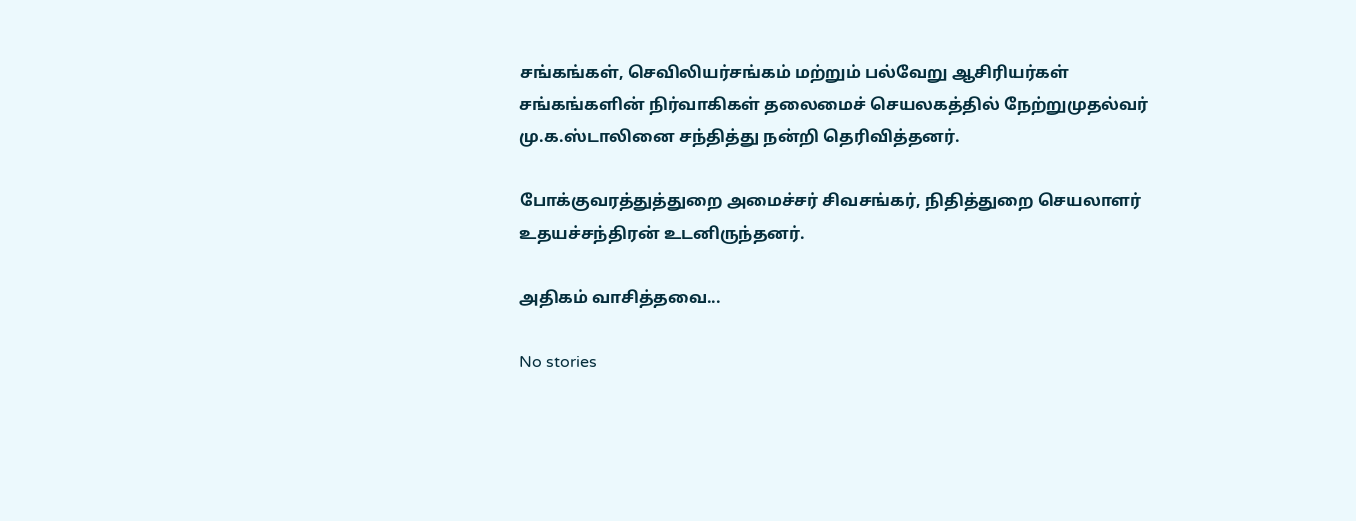சங்கங்கள், செவிலியர்சங்கம் மற்றும் பல்வேறு ஆசிரியர்கள் சங்கங்களின் நிர்வாகிகள் தலைமைச் செயலகத்தில் நேற்றுமுதல்வர் மு.க.ஸ்டாலினை சந்தித்து நன்றி தெரிவித்தனர்.

போக்குவரத்துத்துறை அமைச்சர் சிவசங்கர், நிதித்துறை செயலாளர் உதயச்சந்திரன் உடனிருந்தனர்.

அதிகம் வாசித்தவை...

No stories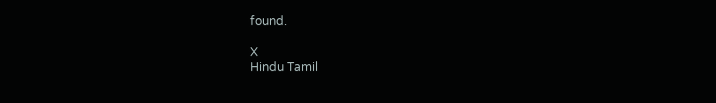found.

X
Hindu Tamil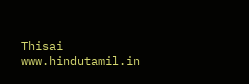Thisai
www.hindutamil.in